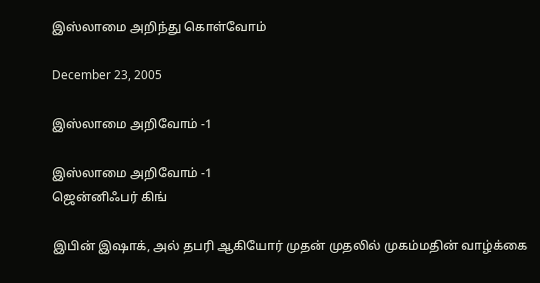இஸ்லாமை அறிந்து கொள்வோம்

December 23, 2005

இஸ்லாமை அறிவோம் -1

இஸ்லாமை அறிவோம் -1
ஜென்னிஃபர் கிங்

இபின் இஷாக், அல் தபரி ஆகியோர் முதன் முதலில் முகம்மதின் வாழ்க்கை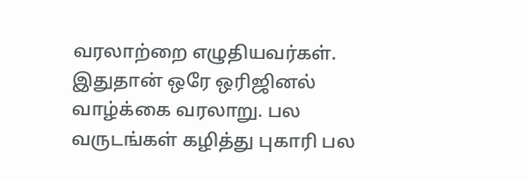வரலாற்றை எழுதியவர்கள். இதுதான் ஒரே ஒரிஜினல் வாழ்க்கை வரலாறு. பல வருடங்கள் கழித்து புகாரி பல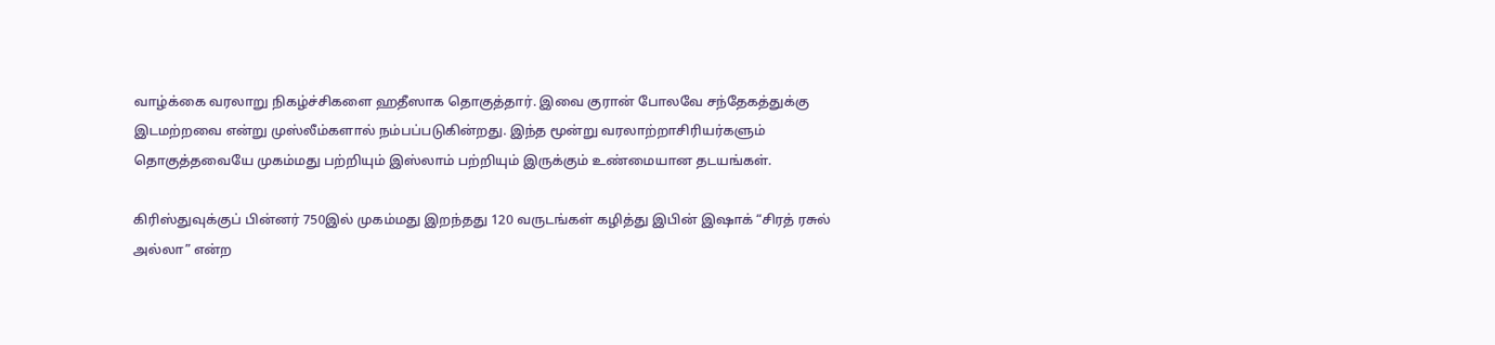வாழ்க்கை வரலாறு நிகழ்ச்சிகளை ஹதீஸாக தொகுத்தார். இவை குரான் போலவே சந்தேகத்துக்கு இடமற்றவை என்று முஸ்லீம்களால் நம்பப்படுகின்றது. இந்த மூன்று வரலாற்றாசிரியர்களும் தொகுத்தவையே முகம்மது பற்றியும் இஸ்லாம் பற்றியும் இருக்கும் உண்மையான தடயங்கள்.

கிரிஸ்துவுக்குப் பின்னர் 750இல் முகம்மது இறந்தது 120 வருடங்கள் கழித்து இபின் இஷாக் “சிரத் ரசுல் அல்லா” என்ற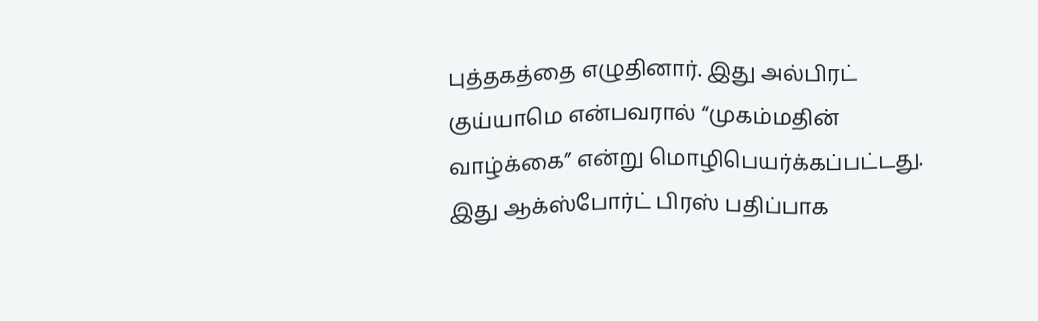புத்தகத்தை எழுதினார். இது அல்பிரட் குய்யாமெ என்பவரால் “முகம்மதின் வாழ்க்கை” என்று மொழிபெயர்க்கப்பட்டது. இது ஆக்ஸ்போர்ட் பிரஸ் பதிப்பாக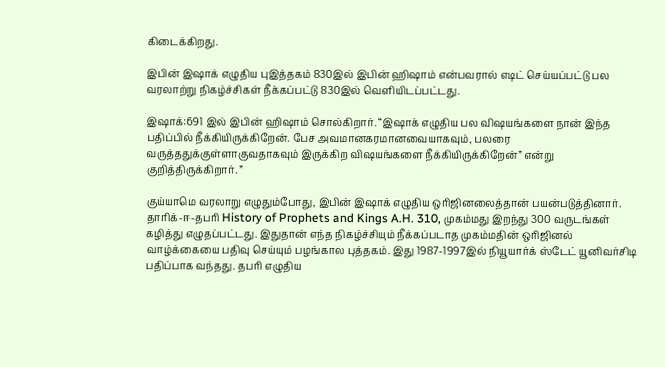கிடைக்கிறது.

இபின் இஷாக் எழுதிய புஇத்தகம் 830இல் இபின் ஹிஷாம் என்பவரால் எடிட் செய்யப்பட்டு பல வரலாற்று நிகழ்ச்சிகள் நீக்கப்பட்டு 830இல் வெளியிடப்பட்டது.

இஷாக்:691 இல் இபின் ஹிஷாம் சொல்கிறார். “இஷாக் எழுதிய பல விஷயங்களை நான் இந்த பதிப்பில் நீக்கியிருக்கிறேன். பேச அவமானகரமானவையாகவும், பலரை வருத்ததுக்குள்ளாகுவதாகவும் இருக்கிற விஷயங்களை நீக்கியிருக்கிறேன்” என்று குறித்திருக்கிறார். ”

குய்யாமெ வரலாறு எழுதும்போது, இபின் இஷாக் எழுதிய ஒரிஜினலைத்தான் பயன்படுத்தினார். தாரிக்-ஈ-தபரி History of Prophets and Kings A.H. 310, முகம்மது இறந்து 300 வருடங்கள் கழித்து எழுதப்பட்டது. இதுதான் எந்த நிகழ்ச்சியும் நீக்கப்படாத முகம்மதின் ஒரிஜினல் வாழ்க்கையை பதிவு செய்யும் பழங்கால புத்தகம். இது 1987-1997இல் நியூயார்க் ஸ்டேட் யூனிவர்சிடி பதிப்பாக வந்தது. தபரி எழுதிய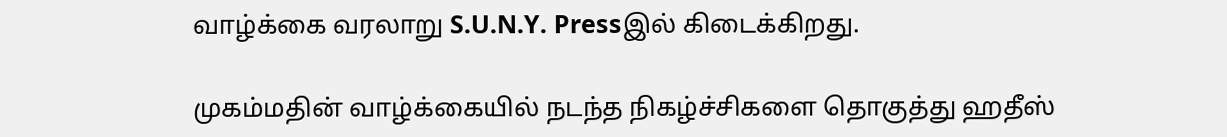வாழ்க்கை வரலாறு S.U.N.Y. Pressஇல் கிடைக்கிறது.

முகம்மதின் வாழ்க்கையில் நடந்த நிகழ்ச்சிகளை தொகுத்து ஹதீஸ்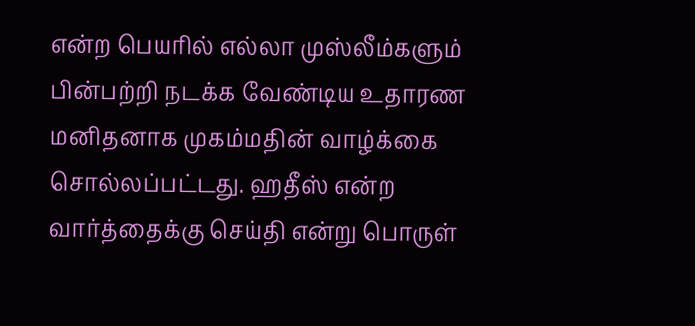என்ற பெயரில் எல்லா முஸ்லீம்களும் பின்பற்றி நடக்க வேண்டிய உதாரண மனிதனாக முகம்மதின் வாழ்க்கை சொல்லப்பட்டது. ஹதீஸ் என்ற வார்த்தைக்கு செய்தி என்று பொருள்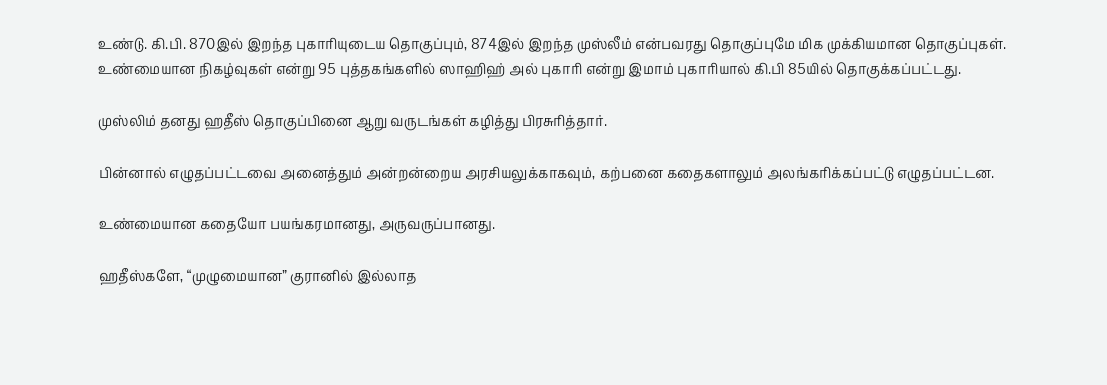உண்டு. கி.பி. 870இல் இறந்த புகாரியுடைய தொகுப்பும், 874இல் இறந்த முஸ்லீம் என்பவரது தொகுப்புமே மிக முக்கியமான தொகுப்புகள். உண்மையான நிகழ்வுகள் என்று 95 புத்தகங்களில் ஸாஹிஹ் அல் புகாரி என்று இமாம் புகாரியால் கி.பி 85யில் தொகுக்கப்பட்டது.

முஸ்லிம் தனது ஹதீஸ் தொகுப்பினை ஆறு வருடங்கள் கழித்து பிரசுரித்தார்.

பின்னால் எழுதப்பட்டவை அனைத்தும் அன்றன்றைய அரசியலுக்காகவும், கற்பனை கதைகளாலும் அலங்கரிக்கப்பட்டு எழுதப்பட்டன.

உண்மையான கதையோ பயங்கரமானது, அருவருப்பானது.

ஹதீஸ்களே, “முழுமையான” குரானில் இல்லாத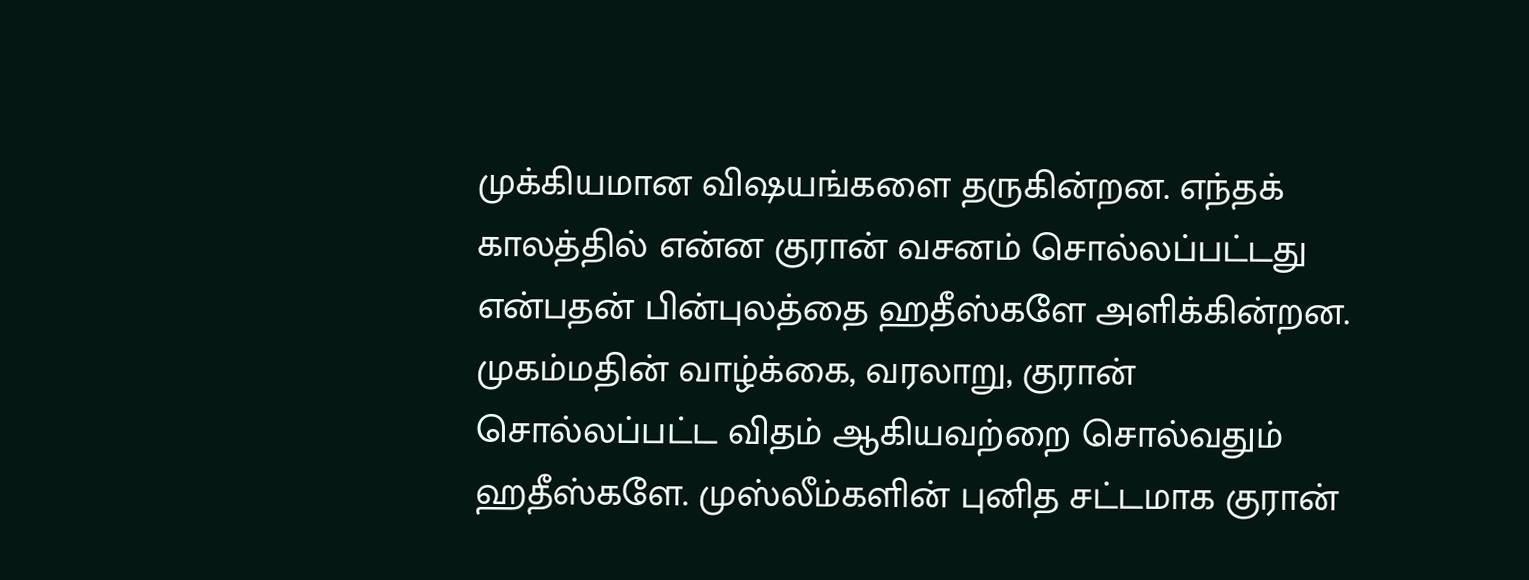முக்கியமான விஷயங்களை தருகின்றன. எந்தக் காலத்தில் என்ன குரான் வசனம் சொல்லப்பட்டது என்பதன் பின்புலத்தை ஹதீஸ்களே அளிக்கின்றன. முகம்மதின் வாழ்க்கை, வரலாறு, குரான் சொல்லப்பட்ட விதம் ஆகியவற்றை சொல்வதும் ஹதீஸ்களே. முஸ்லீம்களின் புனித சட்டமாக குரான்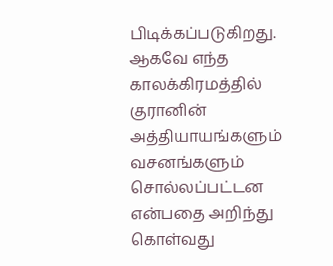பிடிக்கப்படுகிறது. ஆகவே எந்த காலக்கிரமத்தில் குரானின் அத்தியாயங்களும் வசனங்களும் சொல்லப்பட்டன என்பதை அறிந்து கொள்வது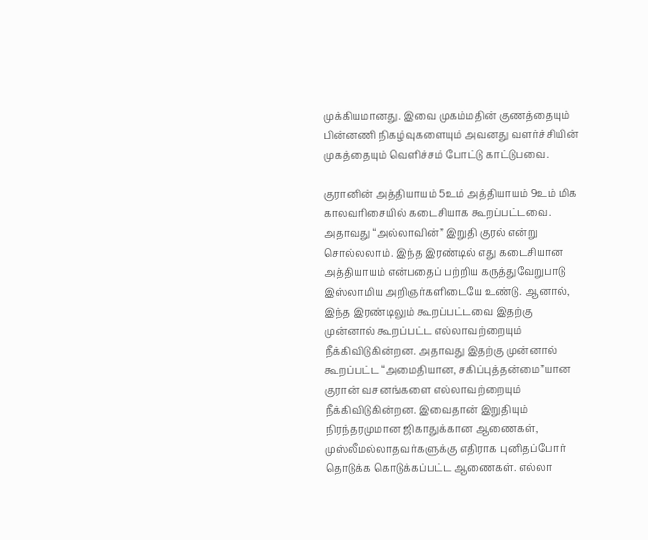முக்கியமானது. இவை முகம்மதின் குணத்தையும் பின்னணி நிகழ்வுகளையும் அவனது வளர்ச்சியின் முகத்தையும் வெளிச்சம் போட்டு காட்டுபவை.

குரானின் அத்தியாயம் 5உம் அத்தியாயம் 9உம் மிக காலவரிசையில் கடைசியாக கூறப்பட்டவை. அதாவது “அல்லாவின்” இறுதி குரல் என்று சொல்லலாம். இந்த இரண்டில் எது கடைசியான அத்தியாயம் என்பதைப் பற்றிய கருத்துவேறுபாடு இஸ்லாமிய அறிஞர்களிடையே உண்டு. ஆனால், இந்த இரண்டிலும் கூறப்பட்டவை இதற்கு முன்னால் கூறப்பட்ட எல்லாவற்றையும் நீக்கிவிடுகின்றன. அதாவது இதற்கு முன்னால் கூறப்பட்ட “அமைதியான, சகிப்புத்தன்மை”யான குரான் வசனங்களை எல்லாவற்றையும் நீக்கிவிடுகின்றன. இவைதான் இறுதியும் நிரந்தரமுமான ஜிகாதுக்கான ஆணைகள், முஸ்லீமல்லாதவர்களுக்கு எதிராக புனிதப்போர் தொடுக்க கொடுக்கப்பட்ட ஆணைகள். எல்லா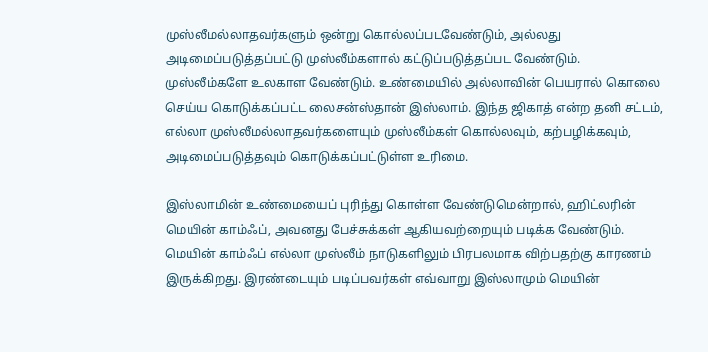முஸ்லீமல்லாதவர்களும் ஒன்று கொல்லப்படவேண்டும், அல்லது அடிமைப்படுத்தப்பட்டு முஸ்லீம்களால் கட்டுப்படுத்தப்பட வேண்டும். முஸ்லீம்களே உலகாள வேண்டும். உண்மையில் அல்லாவின் பெயரால் கொலை செய்ய கொடுக்கப்பட்ட லைசன்ஸ்தான் இஸ்லாம். இந்த ஜிகாத் என்ற தனி சட்டம், எல்லா முஸ்லீமல்லாதவர்களையும் முஸ்லீம்கள் கொல்லவும், கற்பழிக்கவும், அடிமைப்படுத்தவும் கொடுக்கப்பட்டுள்ள உரிமை.

இஸ்லாமின் உண்மையைப் புரிந்து கொள்ள வேண்டுமென்றால், ஹிட்லரின் மெயின் காம்ஃப், அவனது பேச்சுக்கள் ஆகியவற்றையும் படிக்க வேண்டும். மெயின் காம்ஃப் எல்லா முஸ்லீம் நாடுகளிலும் பிரபலமாக விற்பதற்கு காரணம் இருக்கிறது. இரண்டையும் படிப்பவர்கள் எவ்வாறு இஸ்லாமும் மெயின்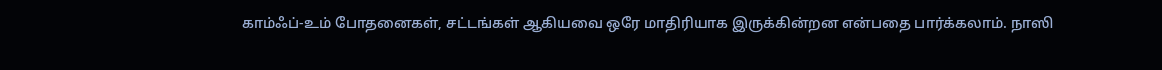காம்ஃப்-உம் போதனைகள், சட்டங்கள் ஆகியவை ஒரே மாதிரியாக இருக்கின்றன என்பதை பார்க்கலாம். நாஸி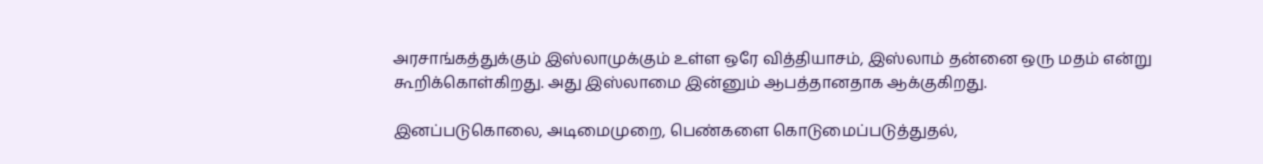அரசாங்கத்துக்கும் இஸ்லாமுக்கும் உள்ள ஒரே வித்தியாசம், இஸ்லாம் தன்னை ஒரு மதம் என்று கூறிக்கொள்கிறது. அது இஸ்லாமை இன்னும் ஆபத்தானதாக ஆக்குகிறது.

இனப்படுகொலை, அடிமைமுறை, பெண்களை கொடுமைப்படுத்துதல்,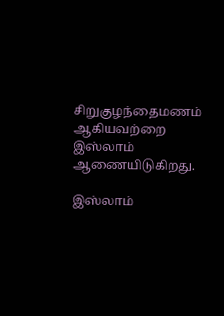சிறுகுழந்தைமணம் ஆகியவற்றை இஸ்லாம் ஆணையிடுகிறது.

இஸ்லாம்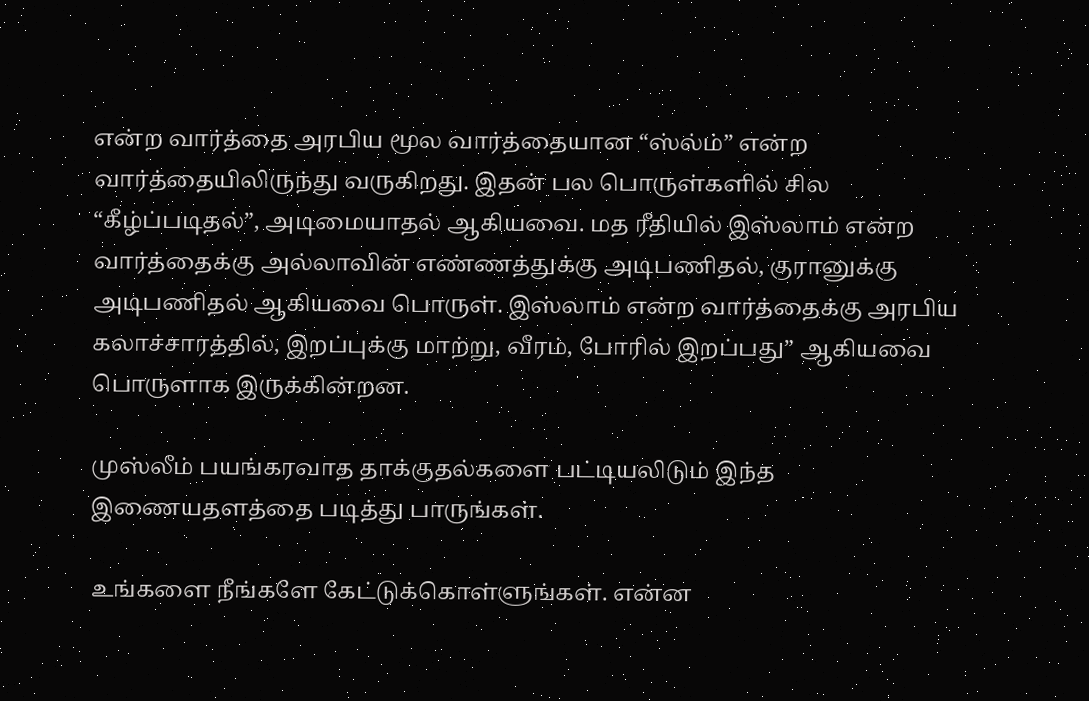என்ற வார்த்தை அரபிய மூல வார்த்தையான “ஸ்ல்ம்” என்ற வார்த்தையிலிருந்து வருகிறது. இதன் பல பொருள்களில் சில “கீழ்ப்படிதல்”, அடிமையாதல் ஆகியவை. மத ரீதியில் இஸ்லாம் என்ற வார்த்தைக்கு அல்லாவின் எண்ணத்துக்கு அடிபணிதல், குரானுக்கு அடிபணிதல் ஆகியவை பொருள். இஸ்லாம் என்ற வார்த்தைக்கு அரபிய கலாச்சாரத்தில், இறப்புக்கு மாற்று, வீரம், போரில் இறப்பது” ஆகியவை பொருளாக இருக்கின்றன.

முஸ்லீம் பயங்கரவாத தாக்குதல்களை பட்டியலிடும் இந்த இணையதளத்தை படித்து பாருங்கள்.

உங்களை நீங்களே கேட்டுக்கொள்ளுங்கள். என்ன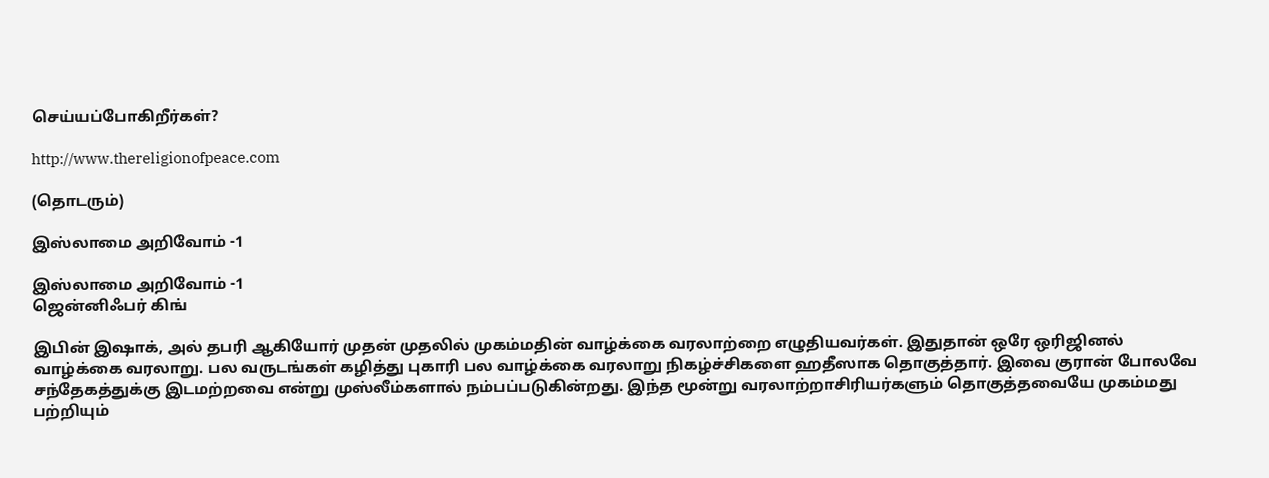செய்யப்போகிறீர்கள்?

http://www.thereligionofpeace.com

(தொடரும்)

இஸ்லாமை அறிவோம் -1

இஸ்லாமை அறிவோம் -1
ஜென்னிஃபர் கிங்

இபின் இஷாக், அல் தபரி ஆகியோர் முதன் முதலில் முகம்மதின் வாழ்க்கை வரலாற்றை எழுதியவர்கள். இதுதான் ஒரே ஒரிஜினல் வாழ்க்கை வரலாறு. பல வருடங்கள் கழித்து புகாரி பல வாழ்க்கை வரலாறு நிகழ்ச்சிகளை ஹதீஸாக தொகுத்தார். இவை குரான் போலவே சந்தேகத்துக்கு இடமற்றவை என்று முஸ்லீம்களால் நம்பப்படுகின்றது. இந்த மூன்று வரலாற்றாசிரியர்களும் தொகுத்தவையே முகம்மது பற்றியும்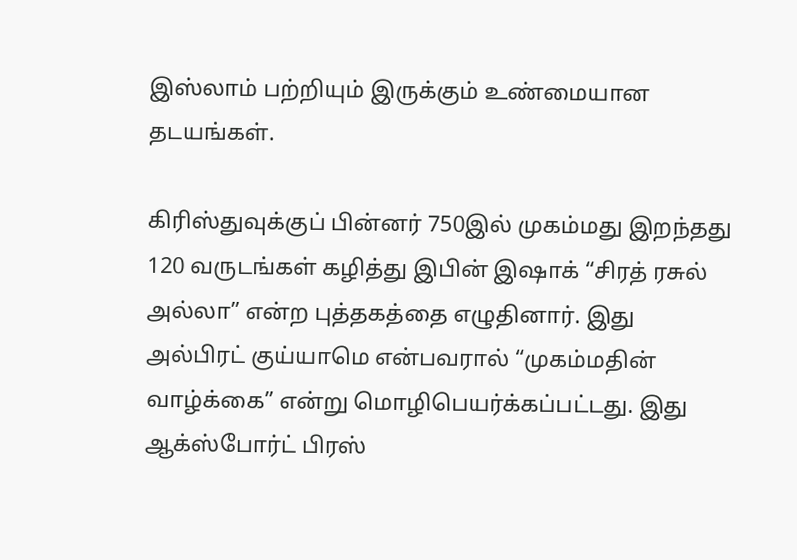இஸ்லாம் பற்றியும் இருக்கும் உண்மையான தடயங்கள்.

கிரிஸ்துவுக்குப் பின்னர் 750இல் முகம்மது இறந்தது 120 வருடங்கள் கழித்து இபின் இஷாக் “சிரத் ரசுல் அல்லா” என்ற புத்தகத்தை எழுதினார். இது அல்பிரட் குய்யாமெ என்பவரால் “முகம்மதின் வாழ்க்கை” என்று மொழிபெயர்க்கப்பட்டது. இது ஆக்ஸ்போர்ட் பிரஸ்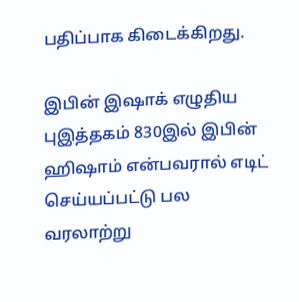பதிப்பாக கிடைக்கிறது.

இபின் இஷாக் எழுதிய புஇத்தகம் 830இல் இபின் ஹிஷாம் என்பவரால் எடிட் செய்யப்பட்டு பல வரலாற்று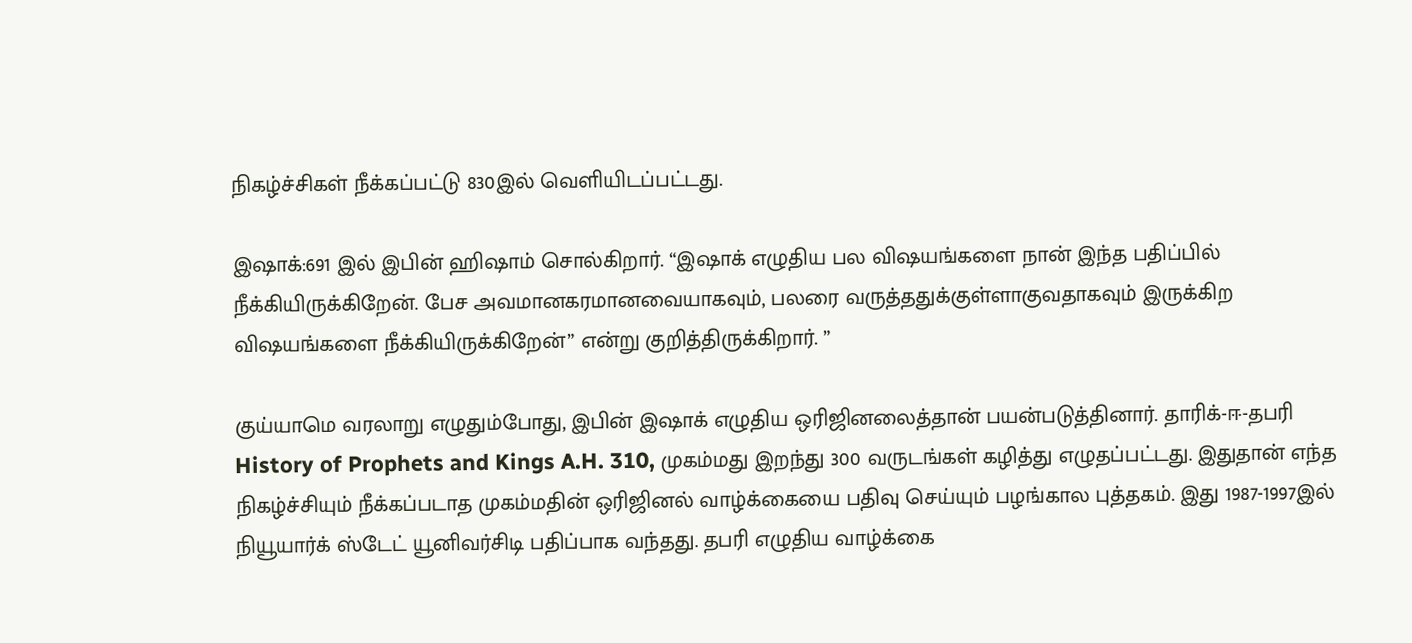நிகழ்ச்சிகள் நீக்கப்பட்டு 830இல் வெளியிடப்பட்டது.

இஷாக்:691 இல் இபின் ஹிஷாம் சொல்கிறார். “இஷாக் எழுதிய பல விஷயங்களை நான் இந்த பதிப்பில் நீக்கியிருக்கிறேன். பேச அவமானகரமானவையாகவும், பலரை வருத்ததுக்குள்ளாகுவதாகவும் இருக்கிற விஷயங்களை நீக்கியிருக்கிறேன்” என்று குறித்திருக்கிறார். ”

குய்யாமெ வரலாறு எழுதும்போது, இபின் இஷாக் எழுதிய ஒரிஜினலைத்தான் பயன்படுத்தினார். தாரிக்-ஈ-தபரி History of Prophets and Kings A.H. 310, முகம்மது இறந்து 300 வருடங்கள் கழித்து எழுதப்பட்டது. இதுதான் எந்த நிகழ்ச்சியும் நீக்கப்படாத முகம்மதின் ஒரிஜினல் வாழ்க்கையை பதிவு செய்யும் பழங்கால புத்தகம். இது 1987-1997இல் நியூயார்க் ஸ்டேட் யூனிவர்சிடி பதிப்பாக வந்தது. தபரி எழுதிய வாழ்க்கை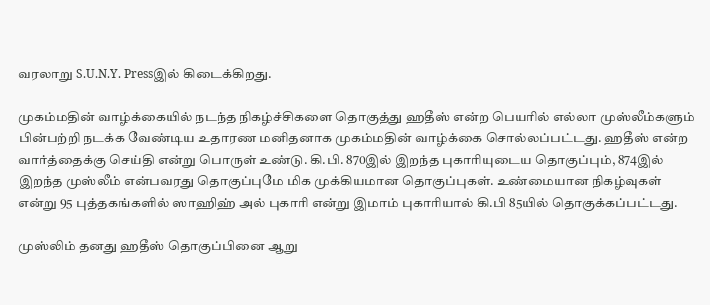வரலாறு S.U.N.Y. Pressஇல் கிடைக்கிறது.

முகம்மதின் வாழ்க்கையில் நடந்த நிகழ்ச்சிகளை தொகுத்து ஹதீஸ் என்ற பெயரில் எல்லா முஸ்லீம்களும் பின்பற்றி நடக்க வேண்டிய உதாரண மனிதனாக முகம்மதின் வாழ்க்கை சொல்லப்பட்டது. ஹதீஸ் என்ற வார்த்தைக்கு செய்தி என்று பொருள் உண்டு. கி.பி. 870இல் இறந்த புகாரியுடைய தொகுப்பும், 874இல் இறந்த முஸ்லீம் என்பவரது தொகுப்புமே மிக முக்கியமான தொகுப்புகள். உண்மையான நிகழ்வுகள் என்று 95 புத்தகங்களில் ஸாஹிஹ் அல் புகாரி என்று இமாம் புகாரியால் கி.பி 85யில் தொகுக்கப்பட்டது.

முஸ்லிம் தனது ஹதீஸ் தொகுப்பினை ஆறு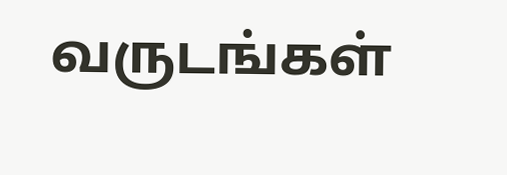வருடங்கள்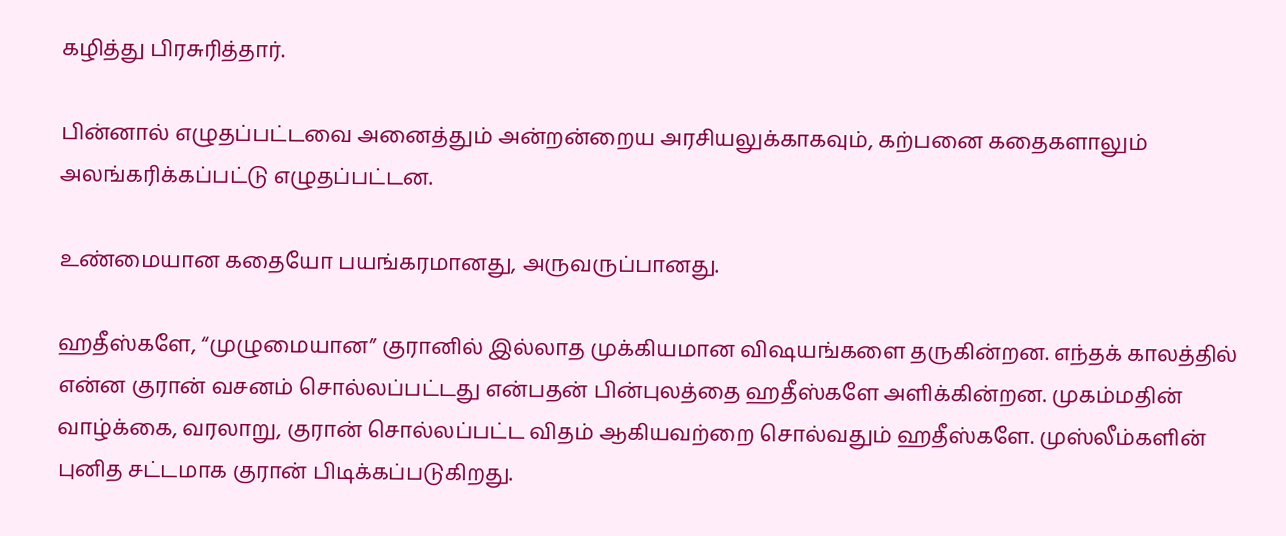கழித்து பிரசுரித்தார்.

பின்னால் எழுதப்பட்டவை அனைத்தும் அன்றன்றைய அரசியலுக்காகவும், கற்பனை கதைகளாலும் அலங்கரிக்கப்பட்டு எழுதப்பட்டன.

உண்மையான கதையோ பயங்கரமானது, அருவருப்பானது.

ஹதீஸ்களே, “முழுமையான” குரானில் இல்லாத முக்கியமான விஷயங்களை தருகின்றன. எந்தக் காலத்தில் என்ன குரான் வசனம் சொல்லப்பட்டது என்பதன் பின்புலத்தை ஹதீஸ்களே அளிக்கின்றன. முகம்மதின் வாழ்க்கை, வரலாறு, குரான் சொல்லப்பட்ட விதம் ஆகியவற்றை சொல்வதும் ஹதீஸ்களே. முஸ்லீம்களின் புனித சட்டமாக குரான் பிடிக்கப்படுகிறது.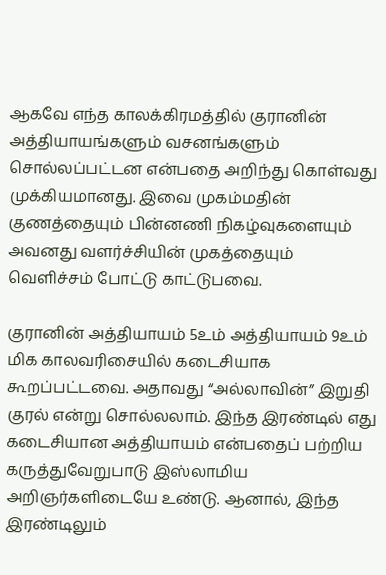ஆகவே எந்த காலக்கிரமத்தில் குரானின் அத்தியாயங்களும் வசனங்களும் சொல்லப்பட்டன என்பதை அறிந்து கொள்வது முக்கியமானது. இவை முகம்மதின் குணத்தையும் பின்னணி நிகழ்வுகளையும் அவனது வளர்ச்சியின் முகத்தையும் வெளிச்சம் போட்டு காட்டுபவை.

குரானின் அத்தியாயம் 5உம் அத்தியாயம் 9உம் மிக காலவரிசையில் கடைசியாக கூறப்பட்டவை. அதாவது “அல்லாவின்” இறுதி குரல் என்று சொல்லலாம். இந்த இரண்டில் எது கடைசியான அத்தியாயம் என்பதைப் பற்றிய கருத்துவேறுபாடு இஸ்லாமிய அறிஞர்களிடையே உண்டு. ஆனால், இந்த இரண்டிலும்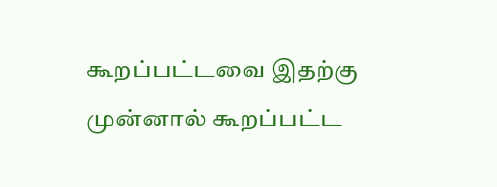கூறப்பட்டவை இதற்கு முன்னால் கூறப்பட்ட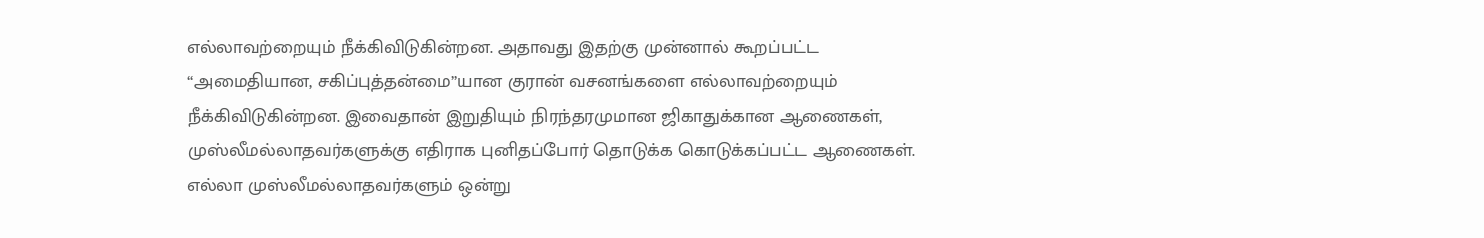எல்லாவற்றையும் நீக்கிவிடுகின்றன. அதாவது இதற்கு முன்னால் கூறப்பட்ட “அமைதியான, சகிப்புத்தன்மை”யான குரான் வசனங்களை எல்லாவற்றையும் நீக்கிவிடுகின்றன. இவைதான் இறுதியும் நிரந்தரமுமான ஜிகாதுக்கான ஆணைகள், முஸ்லீமல்லாதவர்களுக்கு எதிராக புனிதப்போர் தொடுக்க கொடுக்கப்பட்ட ஆணைகள். எல்லா முஸ்லீமல்லாதவர்களும் ஒன்று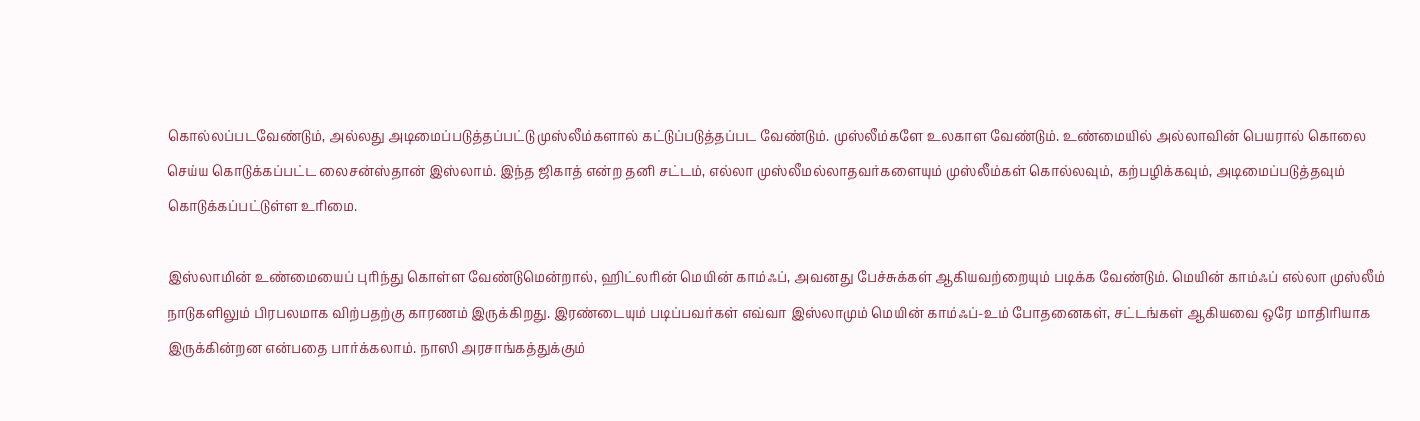கொல்லப்படவேண்டும், அல்லது அடிமைப்படுத்தப்பட்டு முஸ்லீம்களால் கட்டுப்படுத்தப்பட வேண்டும். முஸ்லீம்களே உலகாள வேண்டும். உண்மையில் அல்லாவின் பெயரால் கொலை செய்ய கொடுக்கப்பட்ட லைசன்ஸ்தான் இஸ்லாம். இந்த ஜிகாத் என்ற தனி சட்டம், எல்லா முஸ்லீமல்லாதவர்களையும் முஸ்லீம்கள் கொல்லவும், கற்பழிக்கவும், அடிமைப்படுத்தவும் கொடுக்கப்பட்டுள்ள உரிமை.

இஸ்லாமின் உண்மையைப் புரிந்து கொள்ள வேண்டுமென்றால், ஹிட்லரின் மெயின் காம்ஃப், அவனது பேச்சுக்கள் ஆகியவற்றையும் படிக்க வேண்டும். மெயின் காம்ஃப் எல்லா முஸ்லீம் நாடுகளிலும் பிரபலமாக விற்பதற்கு காரணம் இருக்கிறது. இரண்டையும் படிப்பவர்கள் எவ்வா இஸ்லாமும் மெயின் காம்ஃப்-உம் போதனைகள், சட்டங்கள் ஆகியவை ஒரே மாதிரியாக இருக்கின்றன என்பதை பார்க்கலாம். நாஸி அரசாங்கத்துக்கும்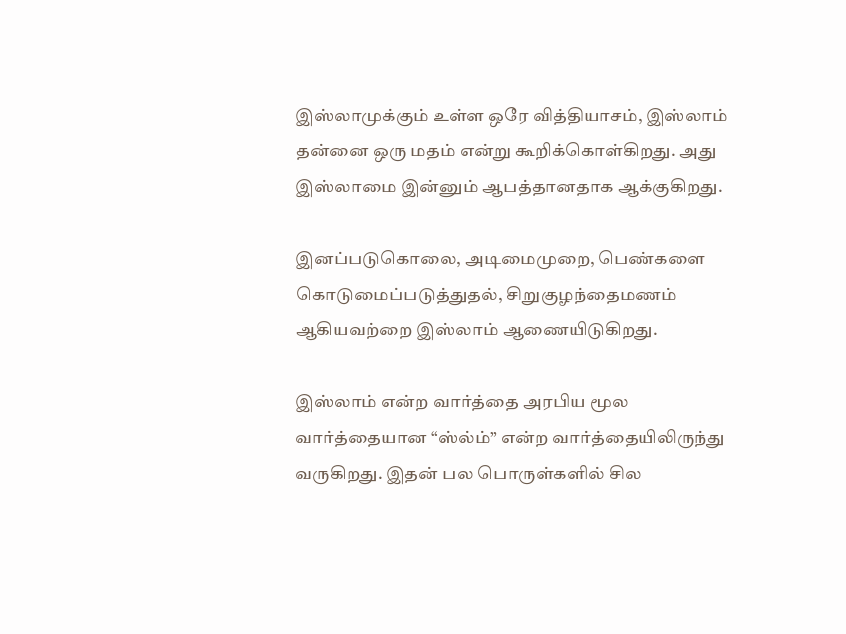இஸ்லாமுக்கும் உள்ள ஒரே வித்தியாசம், இஸ்லாம் தன்னை ஒரு மதம் என்று கூறிக்கொள்கிறது. அது இஸ்லாமை இன்னும் ஆபத்தானதாக ஆக்குகிறது.

இனப்படுகொலை, அடிமைமுறை, பெண்களை கொடுமைப்படுத்துதல், சிறுகுழந்தைமணம் ஆகியவற்றை இஸ்லாம் ஆணையிடுகிறது.

இஸ்லாம் என்ற வார்த்தை அரபிய மூல வார்த்தையான “ஸ்ல்ம்” என்ற வார்த்தையிலிருந்து வருகிறது. இதன் பல பொருள்களில் சில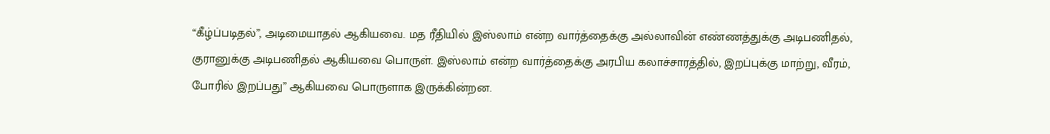“கீழ்ப்படிதல்”, அடிமையாதல் ஆகியவை. மத ரீதியில் இஸ்லாம் என்ற வார்த்தைக்கு அல்லாவின் எண்ணத்துக்கு அடிபணிதல், குரானுக்கு அடிபணிதல் ஆகியவை பொருள். இஸ்லாம் என்ற வார்த்தைக்கு அரபிய கலாச்சாரத்தில், இறப்புக்கு மாற்று, வீரம், போரில் இறப்பது” ஆகியவை பொருளாக இருக்கின்றன.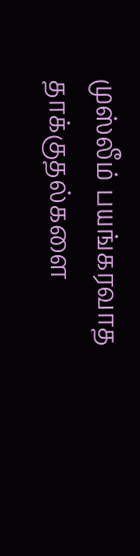முஸ்லீம் பயங்கரவாத தாக்குதல்களை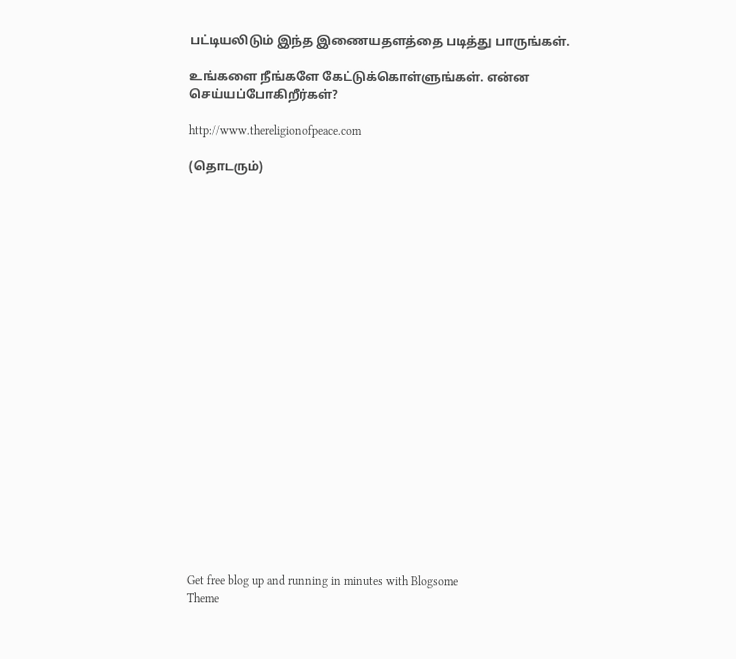பட்டியலிடும் இந்த இணையதளத்தை படித்து பாருங்கள்.

உங்களை நீங்களே கேட்டுக்கொள்ளுங்கள். என்ன செய்யப்போகிறீர்கள்?

http://www.thereligionofpeace.com

(தொடரும்)






















Get free blog up and running in minutes with Blogsome
Theme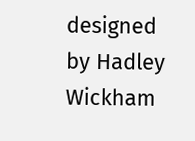designed by Hadley Wickham